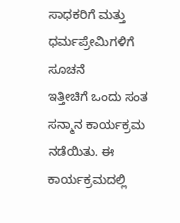ಸಾಧಕರಿಗೆ ಮತ್ತು ಧರ್ಮಪ್ರೇಮಿಗಳಿಗೆ ಸೂಚನೆ
ಇತ್ತೀಚಿಗೆ ಒಂದು ಸಂತ ಸನ್ಮಾನ ಕಾರ್ಯಕ್ರಮ ನಡೆಯಿತು. ಈ ಕಾರ್ಯಕ್ರಮದಲ್ಲಿ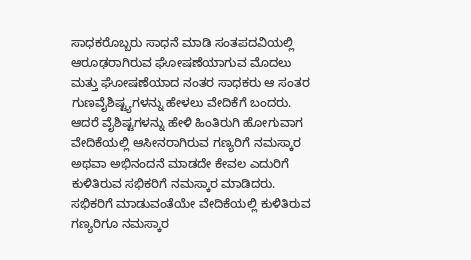ಸಾಧಕರೊಬ್ಬರು ಸಾಧನೆ ಮಾಡಿ ಸಂತಪದವಿಯಲ್ಲಿ ಆರೂಢರಾಗಿರುವ ಘೋಷಣೆಯಾಗುವ ಮೊದಲು ಮತ್ತು ಘೋಷಣೆಯಾದ ನಂತರ ಸಾಧಕರು ಆ ಸಂತರ ಗುಣವೈಶಿಷ್ಟ್ಯಗಳನ್ನು ಹೇಳಲು ವೇದಿಕೆಗೆ ಬಂದರು. ಆದರೆ ವೈಶಿಷ್ಟಗಳನ್ನು ಹೇಳಿ ಹಿಂತಿರುಗಿ ಹೋಗುವಾಗ ವೇದಿಕೆಯಲ್ಲಿ ಆಸೀನರಾಗಿರುವ ಗಣ್ಯರಿಗೆ ನಮಸ್ಕಾರ ಅಥವಾ ಅಭಿನಂದನೆ ಮಾಡದೇ ಕೇವಲ ಎದುರಿಗೆ ಕುಳಿತಿರುವ ಸಭಿಕರಿಗೆ ನಮಸ್ಕಾರ ಮಾಡಿದರು. ಸಭಿಕರಿಗೆ ಮಾಡುವಂತೆಯೇ ವೇದಿಕೆಯಲ್ಲಿ ಕುಳಿತಿರುವ ಗಣ್ಯರಿಗೂ ನಮಸ್ಕಾರ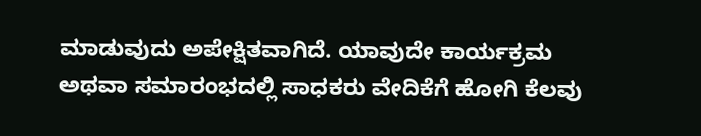ಮಾಡುವುದು ಅಪೇಕ್ಷಿತವಾಗಿದೆ. ಯಾವುದೇ ಕಾರ್ಯಕ್ರಮ ಅಥವಾ ಸಮಾರಂಭದಲ್ಲಿ ಸಾಧಕರು ವೇದಿಕೆಗೆ ಹೋಗಿ ಕೆಲವು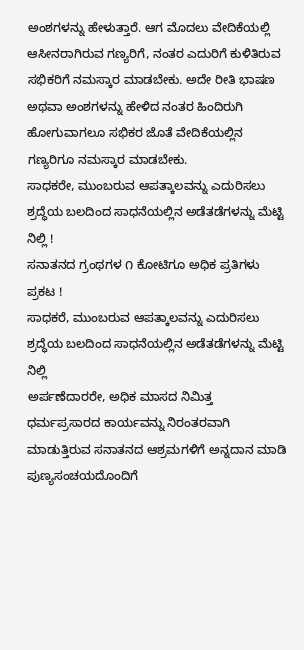ಅಂಶಗಳನ್ನು ಹೇಳುತ್ತಾರೆ. ಆಗ ಮೊದಲು ವೇದಿಕೆಯಲ್ಲಿ ಆಸೀನರಾಗಿರುವ ಗಣ್ಯರಿಗೆ, ನಂತರ ಎದುರಿಗೆ ಕುಳಿತಿರುವ ಸಭಿಕರಿಗೆ ನಮಸ್ಕಾರ ಮಾಡಬೇಕು. ಅದೇ ರೀತಿ ಭಾಷಣ ಅಥವಾ ಅಂಶಗಳನ್ನು ಹೇಳಿದ ನಂತರ ಹಿಂದಿರುಗಿ ಹೋಗುವಾಗಲೂ ಸಭಿಕರ ಜೊತೆ ವೇದಿಕೆಯಲ್ಲಿನ ಗಣ್ಯರಿಗೂ ನಮಸ್ಕಾರ ಮಾಡಬೇಕು.
ಸಾಧಕರೇ, ಮುಂಬರುವ ಆಪತ್ಕಾಲವನ್ನು ಎದುರಿಸಲು ಶ್ರದ್ಧೆಯ ಬಲದಿಂದ ಸಾಧನೆಯಲ್ಲಿನ ಅಡೆತಡೆಗಳನ್ನು ಮೆಟ್ಟಿ ನಿಲ್ಲಿ !
ಸನಾತನದ ಗ್ರಂಥಗಳ ೧ ಕೋಟಿಗೂ ಅಧಿಕ ಪ್ರತಿಗಳು ಪ್ರಕಟ !
ಸಾಧಕರೆ, ಮುಂಬರುವ ಆಪತ್ಕಾಲವನ್ನು ಎದುರಿಸಲು ಶ್ರದ್ಧೆಯ ಬಲದಿಂದ ಸಾಧನೆಯಲ್ಲಿನ ಅಡೆತಡೆಗಳನ್ನು ಮೆಟ್ಟಿ ನಿಲ್ಲಿ
ಅರ್ಪಣೆದಾರರೇ, ಅಧಿಕ ಮಾಸದ ನಿಮಿತ್ತ ಧರ್ಮಪ್ರಸಾರದ ಕಾರ್ಯವನ್ನು ನಿರಂತರವಾಗಿ ಮಾಡುತ್ತಿರುವ ಸನಾತನದ ಆಶ್ರಮಗಳಿಗೆ ಅನ್ನದಾನ ಮಾಡಿ ಪುಣ್ಯಸಂಚಯದೊಂದಿಗೆ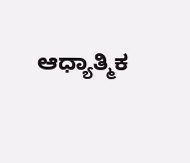ಆಧ್ಯಾತ್ಮಿಕ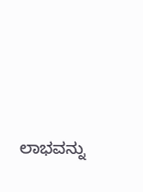ಲಾಭವನ್ನು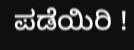ಪಡೆಯಿರಿ !